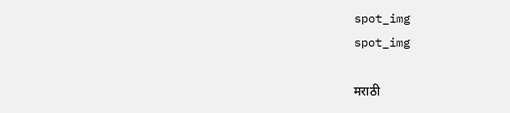spot_img
spot_img

मराठी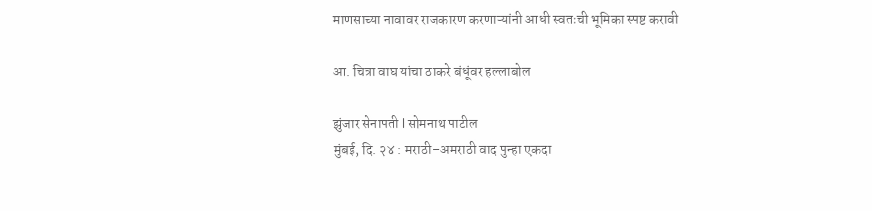माणसाच्या नावावर राजकारण करणाऱ्यांनी आधी स्वतःची भूमिका स्पष्ट करावी

आ. चित्रा वाघ यांचा ठाकरे बंधूंवर हल्लाबोल

झुंजार सेनापती l सोमनाथ पाटील
मुंबई, दि. २४ : मराठी–अमराठी वाद पुन्हा एकदा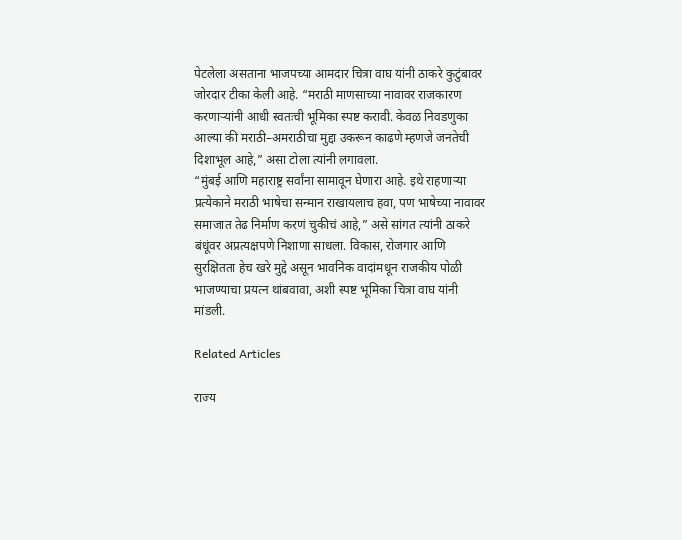पेटलेला असताना भाजपच्या आमदार चित्रा वाघ यांनी ठाकरे कुटुंबावर जोरदार टीका केली आहे. “मराठी माणसाच्या नावावर राजकारण करणाऱ्यांनी आधी स्वतःची भूमिका स्पष्ट करावी. केवळ निवडणुका आल्या की मराठी–अमराठीचा मुद्दा उकरून काढणे म्हणजे जनतेची दिशाभूल आहे,” असा टोला त्यांनी लगावला.
“मुंबई आणि महाराष्ट्र सर्वांना सामावून घेणारा आहे. इथे राहणाऱ्या प्रत्येकाने मराठी भाषेचा सन्मान राखायलाच हवा, पण भाषेच्या नावावर समाजात तेढ निर्माण करणं चुकीचं आहे,” असे सांगत त्यांनी ठाकरे बंधूंवर अप्रत्यक्षपणे निशाणा साधला. विकास, रोजगार आणि सुरक्षितता हेच खरे मुद्दे असून भावनिक वादांमधून राजकीय पोळी भाजण्याचा प्रयत्न थांबवावा, अशी स्पष्ट भूमिका चित्रा वाघ यांनी मांडली.

Related Articles

राज्य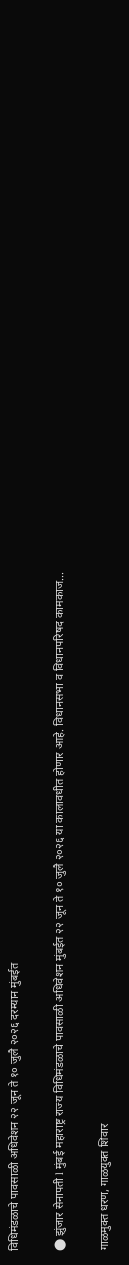विधिमंडळाचे पावसाळी अधिवेशन २२ जून ते १० जुलै २०२६ दरम्यान मुंबईत

⬤ झुंजार सेनापती l मुंबई महाराष्ट्र राज्य विधिमंडळाचे पावसाळी अधिवेशन मुंबईत २२ जून ते १० जुलै २०२६ या कालावधीत होणार आहे. विधानसभा व विधानपरिषद कामकाज...

गाळमुक्त धरण, गाळयुक्त शिवार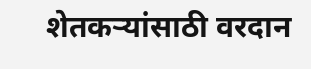शेतकऱ्यांसाठी वरदान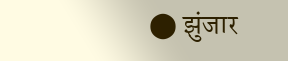⬤ झुंजार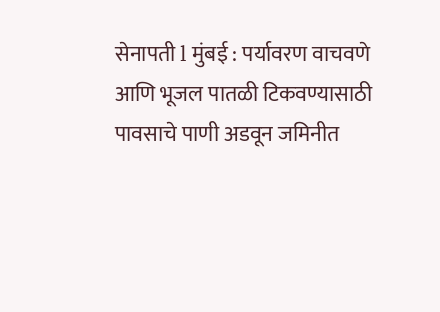सेनापती l मुंबई : पर्यावरण वाचवणे आणि भूजल पातळी टिकवण्यासाठी पावसाचे पाणी अडवून जमिनीत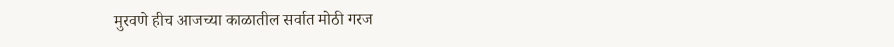मुरवणे हीच आजच्या काळातील सर्वात मोठी गरज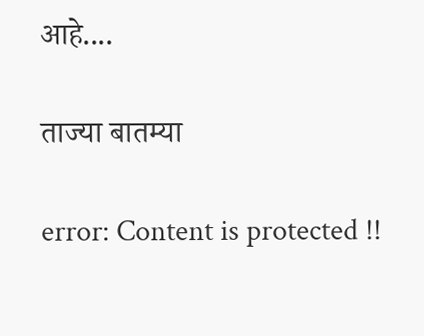आहे....

ताज्या बातम्या

error: Content is protected !!